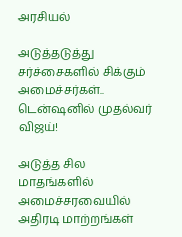அரசியல்

அடுத்தடுத்து சர்ச்சைகளில் சிக்கும் அமைச்சர்கள்.. டென்ஷனில் முதல்வர் விஜய்!

அடுத்த சில மாதங்களில் அமைச்சரவையில் அதிரடி மாற்றங்கள்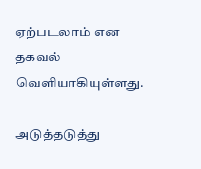ஏற்படலாம் என தகவல் வெளியாகியுள்ளது.

அடுத்தடுத்து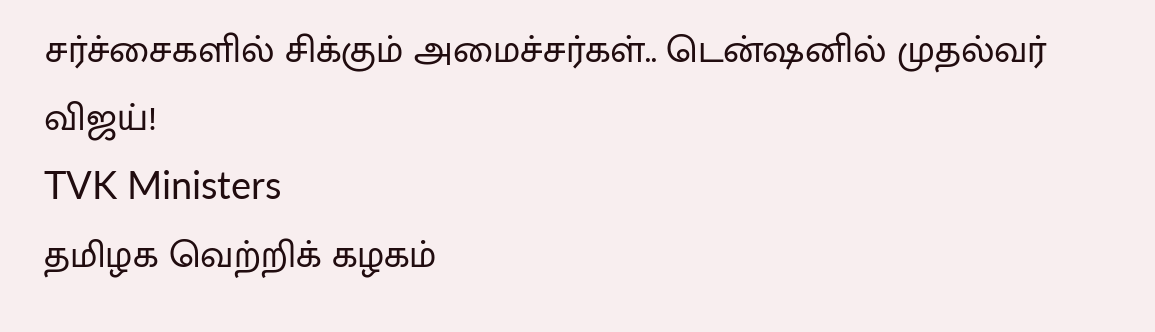சர்ச்சைகளில் சிக்கும் அமைச்சர்கள்.. டென்ஷனில் முதல்வர் விஜய்!
TVK Ministers
தமிழக வெற்றிக் கழகம்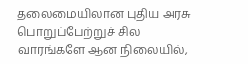தலைமையிலான புதிய அரசு பொறுப்பேற்றுச் சில வாரங்களே ஆன நிலையில்,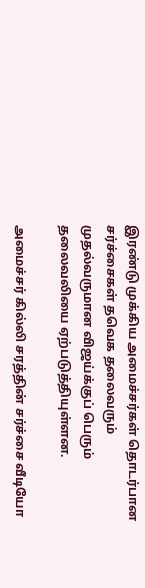இரண்டு முக்கிய அமைச்சர்கள் தொடர்பான சர்ச்சைகள் தவெக தலைவரும் முதல்வருமான விஜய்க்குப் பெரும் தலைவலியை ஏற்படுத்தியுள்ளன.

அமைச்சர் கில்லி சரத்தின் சர்ச்சை வீடியோ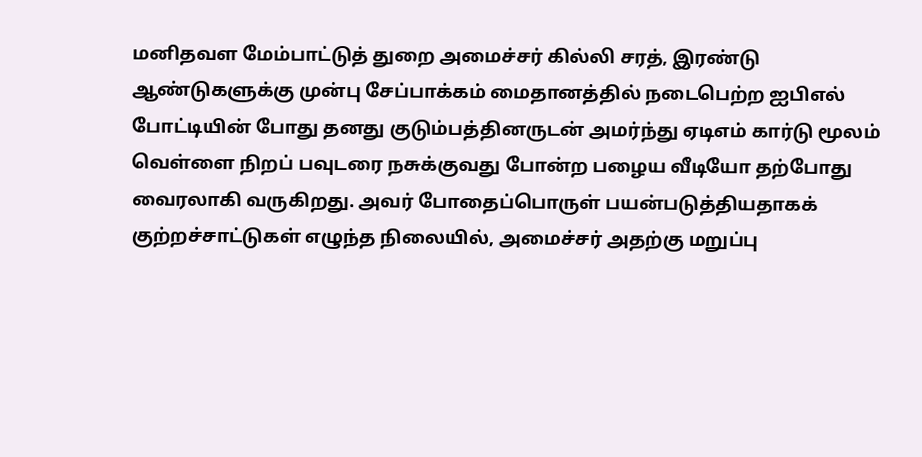மனிதவள மேம்பாட்டுத் துறை அமைச்சர் கில்லி சரத், இரண்டு ஆண்டுகளுக்கு முன்பு சேப்பாக்கம் மைதானத்தில் நடைபெற்ற ஐபிஎல் போட்டியின் போது தனது குடும்பத்தினருடன் அமர்ந்து ஏடிஎம் கார்டு மூலம் வெள்ளை நிறப் பவுடரை நசுக்குவது போன்ற பழைய வீடியோ தற்போது வைரலாகி வருகிறது. அவர் போதைப்பொருள் பயன்படுத்தியதாகக் குற்றச்சாட்டுகள் எழுந்த நிலையில், அமைச்சர் அதற்கு மறுப்பு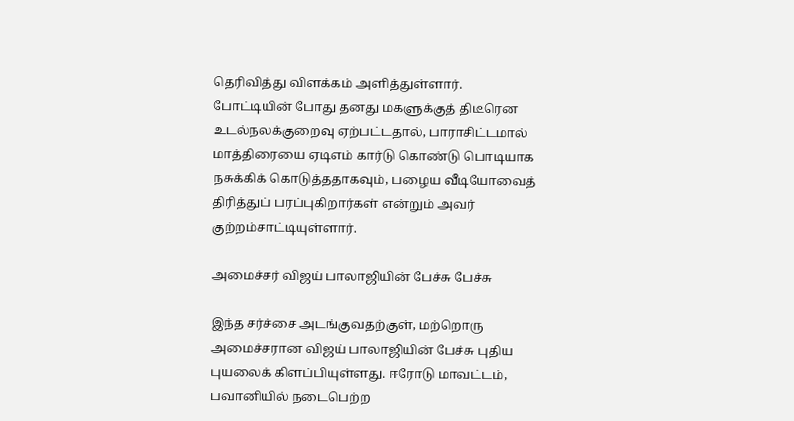தெரிவித்து விளக்கம் அளித்துள்ளார். போட்டியின் போது தனது மகளுக்குத் திடீரென உடல்நலக்குறைவு ஏற்பட்டதால், பாராசிட்டமால் மாத்திரையை ஏடிஎம் கார்டு கொண்டு பொடியாக நசுக்கிக் கொடுத்ததாகவும், பழைய வீடியோவைத் திரித்துப் பரப்புகிறார்கள் என்றும் அவர் குற்றம்சாட்டியுள்ளார்.

அமைச்சர் விஜய் பாலாஜியின் பேச்சு பேச்சு

இந்த சர்ச்சை அடங்குவதற்குள், மற்றொரு அமைச்சரான விஜய் பாலாஜியின் பேச்சு புதிய புயலைக் கிளப்பியுள்ளது. ஈரோடு மாவட்டம், பவானியில் நடைபெற்ற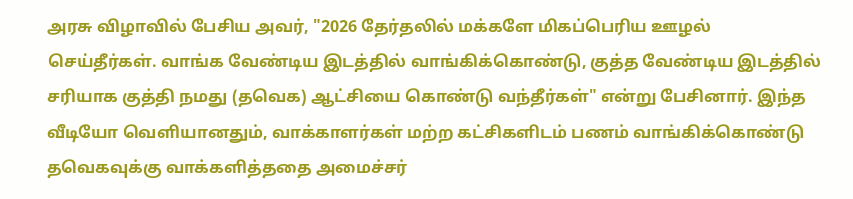அரசு விழாவில் பேசிய அவர், "2026 தேர்தலில் மக்களே மிகப்பெரிய ஊழல் செய்தீர்கள். வாங்க வேண்டிய இடத்தில் வாங்கிக்கொண்டு, குத்த வேண்டிய இடத்தில் சரியாக குத்தி நமது (தவெக) ஆட்சியை கொண்டு வந்தீர்கள்" என்று பேசினார். இந்த வீடியோ வெளியானதும், வாக்காளர்கள் மற்ற கட்சிகளிடம் பணம் வாங்கிக்கொண்டு தவெகவுக்கு வாக்களித்ததை அமைச்சர்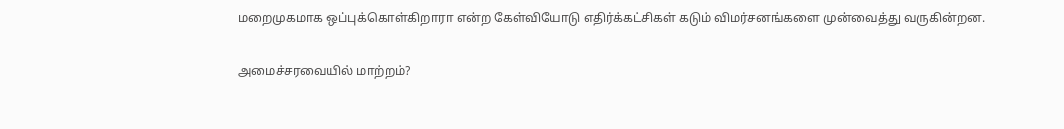மறைமுகமாக ஒப்புக்கொள்கிறாரா என்ற கேள்வியோடு எதிர்க்கட்சிகள் கடும் விமர்சனங்களை முன்வைத்து வருகின்றன.

அமைச்சரவையில் மாற்றம்?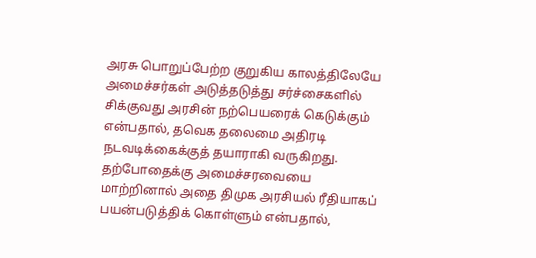அரசு பொறுப்பேற்ற குறுகிய காலத்திலேயே அமைச்சர்கள் அடுத்தடுத்து சர்ச்சைகளில் சிக்குவது அரசின் நற்பெயரைக் கெடுக்கும் என்பதால், தவெக தலைமை அதிரடி நடவடிக்கைக்குத் தயாராகி வருகிறது. தற்போதைக்கு அமைச்சரவையை மாற்றினால் அதை திமுக அரசியல் ரீதியாகப் பயன்படுத்திக் கொள்ளும் என்பதால்,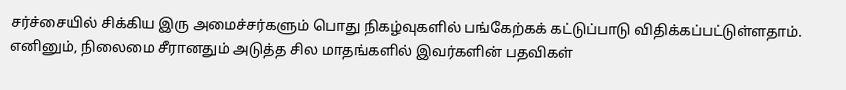சர்ச்சையில் சிக்கிய இரு அமைச்சர்களும் பொது நிகழ்வுகளில் பங்கேற்கக் கட்டுப்பாடு விதிக்கப்பட்டுள்ளதாம். எனினும், நிலைமை சீரானதும் அடுத்த சில மாதங்களில் இவர்களின் பதவிகள்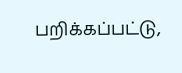பறிக்கப்பட்டு,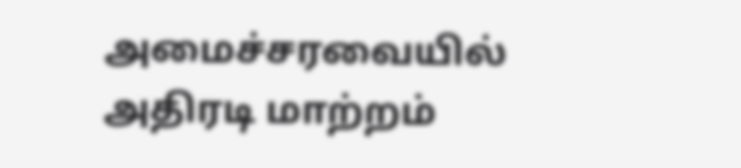அமைச்சரவையில் அதிரடி மாற்றம்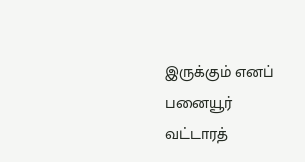இருக்கும் எனப் பனையூர் வட்டாரத்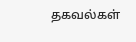தகவல்கள்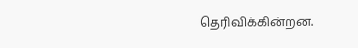தெரிவிக்கின்றன.